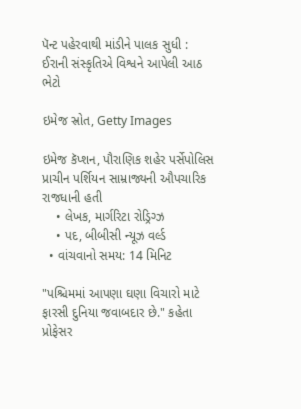પૅન્ટ પહેરવાથી માંડીને પાલક સુધી : ઈરાની સંસ્કૃતિએ વિશ્વને આપેલી આઠ ભેટો

ઇમેજ સ્રોત, Getty Images

ઇમેજ કૅપ્શન, પૌરાણિક શહેર પર્સેપોલિસ પ્રાચીન પર્શિયન સામ્રાજ્યની ઔપચારિક રાજધાની હતી
    • લેખક, માર્ગરિટા રોડ્રિગ્ઝ
    • પદ, બીબીસી ન્યૂઝ વર્લ્ડ
  • વાંચવાનો સમય: 14 મિનિટ

"પશ્ચિમમાં આપણા ઘણા વિચારો માટે ફારસી દુનિયા જવાબદાર છે." કહેતા પ્રોફેસર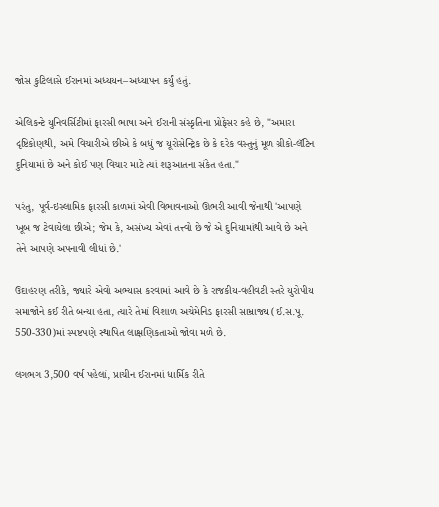જોસ કુટિલાસે ઈરાનમાં અધ્યયન–અધ્યાપન કર્યું હતું.

એલિકન્ટે યુનિવર્સિટીમાં ફારસી ભાષા અને ઈરાની સંસ્કૃતિના પ્રોફેસર કહે છે, "અમારા દૃષ્ટિકોણથી, અમે વિચારીએ છીએ કે બધું જ યૂરોસેન્ટ્રિક છે કે દરેક વસ્તુનું મૂળ ગ્રીકો-લૅટિન દુનિયામાં છે અને કોઈ પણ વિચાર માટે ત્યાં શરૂઆતના સંકેત હતા."

પરંતુ, પૂર્વ-ઇસ્લામિક ફારસી કાળમાં એવી વિભાવનાઓ ઊભરી આવી જેનાથી 'આપણે ખૂબ જ ટેવાયેલા છીએ; જેમ કે, અસંખ્ય એવાં તત્ત્વો છે જે એ દુનિયામાંથી આવે છે અને તેને આપણે અપનાવી લીધાં છે.'

ઉદાહરણ તરીકે, જ્યારે એવો અભ્યાસ કરવામાં આવે છે કે રાજકીય-વહીવટી સ્તરે યુરોપીય સમાજોને કઈ રીતે બન્યા હતા, ત્યારે તેમાં વિશાળ અચેમેનિડ ફારસી સામ્રાજ્ય (ઈ.સ.પૂ. 550-330)માં સ્પષ્ટપણે સ્થાપિત લાક્ષણિકતાઓ જોવા મળે છે.

લગભગ 3,500 વર્ષ પહેલાં, પ્રાચીન ઈરાનમાં ધાર્મિક રીતે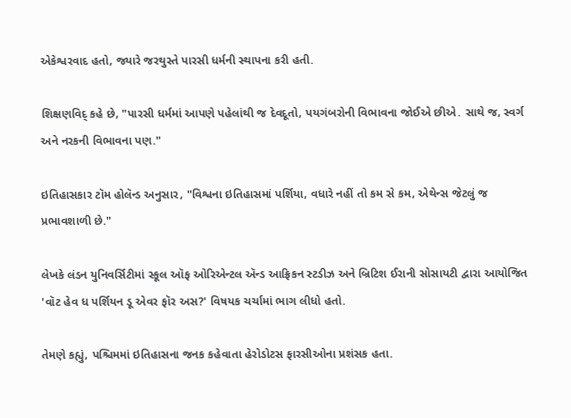એકેશ્વરવાદ હતો, જ્યારે જરથુસ્તે પારસી ધર્મની સ્થાપના કરી હતી.

શિક્ષણવિદ્ કહે છે, "પારસી ધર્મમાં આપણે પહેલાંથી જ દેવદૂતો, પયગંબરોની વિભાવના જોઈએ છીએ. સાથે જ, સ્વર્ગ અને નરકની વિભાવના પણ."

ઇતિહાસકાર ટૉમ હોલૅન્ડ અનુસાર, "વિશ્વના ઇતિહાસમાં પર્શિયા, વધારે નહીં તો કમ સે કમ, એથેન્સ જેટલું જ પ્રભાવશાળી છે."

લેખકે લંડન યુનિવર્સિટીમાં સ્કૂલ ઑફ ઓરિએન્ટલ ઍન્ડ આફ્રિકન સ્ટડીઝ અને બ્રિટિશ ઈરાની સોસાયટી દ્વારા આયોજિત 'વૉટ હેવ ધ પર્શિયન ડૂ એવર ફૉર અસ?' વિષયક ચર્ચામાં ભાગ લીધો હતો.

તેમણે કહ્યું, પશ્ચિમમાં ઇતિહાસના જનક કહેવાતા હેરોડોટસ ફારસીઓના પ્રશંસક હતા.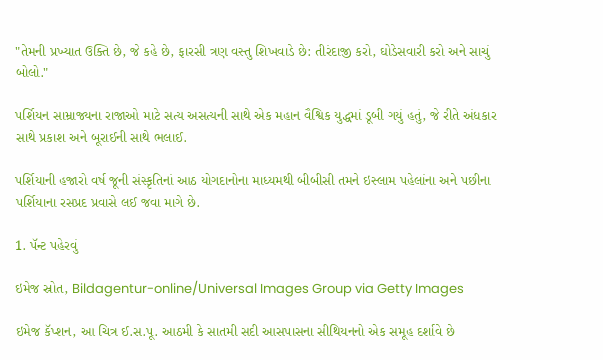"તેમની પ્રખ્યાત ઉક્તિ છે, જે કહે છે, ફારસી ત્રણ વસ્તુ શિખવાડે છે: તીરંદાજી કરો, ઘોડેસવારી કરો અને સાચું બોલો."

પર્શિયન સામ્રાજ્યના રાજાઓ માટે સત્ય અસત્યની સાથે એક મહાન વૈશ્વિક યુદ્ધમાં ડૂબી ગયું હતું, જે રીતે અંધકાર સાથે પ્રકાશ અને બૂરાઈની સાથે ભલાઈ.

પર્શિયાની હજારો વર્ષ જૂની સંસ્કૃતિનાં આઠ યોગદાનોના માધ્યમથી બીબીસી તમને ઇસ્લામ પહેલાંના અને પછીના પર્શિયાના રસપ્રદ પ્રવાસે લઈ જવા માગે છે.

1. પૅન્ટ પહેરવું

ઇમેજ સ્રોત, Bildagentur-online/Universal Images Group via Getty Images

ઇમેજ કૅપ્શન, આ ચિત્ર ઈ.સ.પૂ. આઠમી કે સાતમી સદી આસપાસના સીથિયનનો એક સમૂહ દર્શાવે છે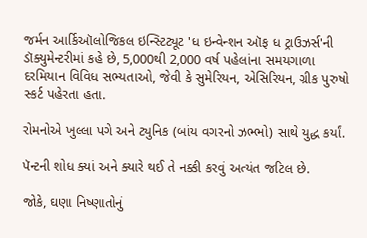જર્મન આર્કિઑલોજિકલ ઇન્સ્ટિટ્યૂટ 'ધ ઇન્વેન્શન ઑફ ધ ટ્રાઉઝર્સ'ની ડૉક્યુમેન્ટરીમાં કહે છે, 5,000થી 2,000 વર્ષ પહેલાંના સમયગાળા દરમિયાન વિવિધ સભ્યતાઓ, જેવી કે સુમેરિયન, એસિરિયન, ગ્રીક પુરુષો સ્કર્ટ પહેરતા હતા.

રોમનોએ ખુલ્લા પગે અને ટ્યુનિક (બાંય વગરનો ઝભ્ભો) સાથે યુદ્ધ કર્યાં.

પૅન્ટની શોધ ક્યાં અને ક્યારે થઈ તે નક્કી કરવું અત્યંત જટિલ છે.

જોકે, ઘણા નિષ્ણાતોનું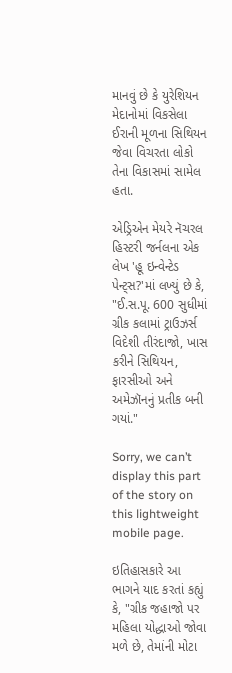માનવું છે કે યુરેશિયન મેદાનોમાં વિકસેલા ઈરાની મૂળના સિથિયન જેવા વિચરતા લોકો તેના વિકાસમાં સામેલ હતા.

એડ્રિએન મેયરે નૅચરલ હિસ્ટરી જર્નલના એક લેખ 'હૂ ઇન્વેન્ટેડ પેન્ટ્સ?'માં લખ્યું છે કે, "ઈ.સ.પૂ. 600 સુધીમાં ગ્રીક કલામાં ટ્રાઉઝર્સ વિદેશી તીરંદાજો, ખાસ કરીને સિથિયન, ફારસીઓ અને અમેઝૉનનું પ્રતીક બની ગયાં."

Sorry, we can’t display this part of the story on this lightweight mobile page.

ઇતિહાસકારે આ ભાગને યાદ કરતાં કહ્યું કે, "ગ્રીક જહાજો પર મહિલા યોદ્ધાઓ જોવા મળે છે, તેમાંની મોટા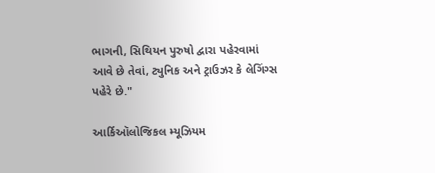ભાગની, સિથિયન પુરુષો દ્વારા પહેરવામાં આવે છે તેવાં, ટ્યુનિક અને ટ્રાઉઝર કે લેગિંગ્સ પહેરે છે."

આર્કિઑલોજિકલ મ્યૂઝિયમ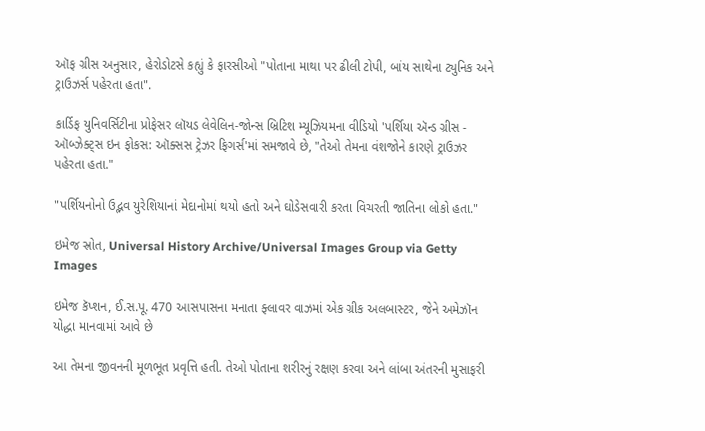ઑફ ગ્રીસ અનુસાર, હેરોડોટસે કહ્યું કે ફારસીઓ "પોતાના માથા પર ઢીલી ટોપી, બાંય સાથેના ટ્યુનિક અને ટ્રાઉઝર્સ પહેરતા હતા".

કાર્ડિફ યુનિવર્સિટીના પ્રોફેસર લૉયડ લેવેલિન-જોન્સ બ્રિટિશ મ્યૂઝિયમના વીડિયો 'પર્શિયા ઍન્ડ ગ્રીસ - ઑબ્ઝેક્ટ્સ ઇન ફોકસ: ઑક્સસ ટ્રેઝર ફિગર્સ'માં સમજાવે છે, "તેઓ તેમના વંશજોને કારણે ટ્રાઉઝર પહેરતા હતા."

"પર્શિયનોનો ઉદ્ભવ યુરેશિયાનાં મેદાનોમાં થયો હતો અને ઘોડેસવારી કરતા વિચરતી જાતિના લોકો હતા."

ઇમેજ સ્રોત, Universal History Archive/Universal Images Group via Getty Images

ઇમેજ કૅપ્શન, ઈ.સ.પૂ. 470 આસપાસના મનાતા ફ્લાવર વાઝમાં એક ગ્રીક અલબાસ્ટર, જેને અમેઝૉન યોદ્ધા માનવામાં આવે છે

આ તેમના જીવનની મૂળભૂત પ્રવૃત્તિ હતી. તેઓ પોતાના શરીરનું રક્ષણ કરવા અને લાંબા અંતરની મુસાફરી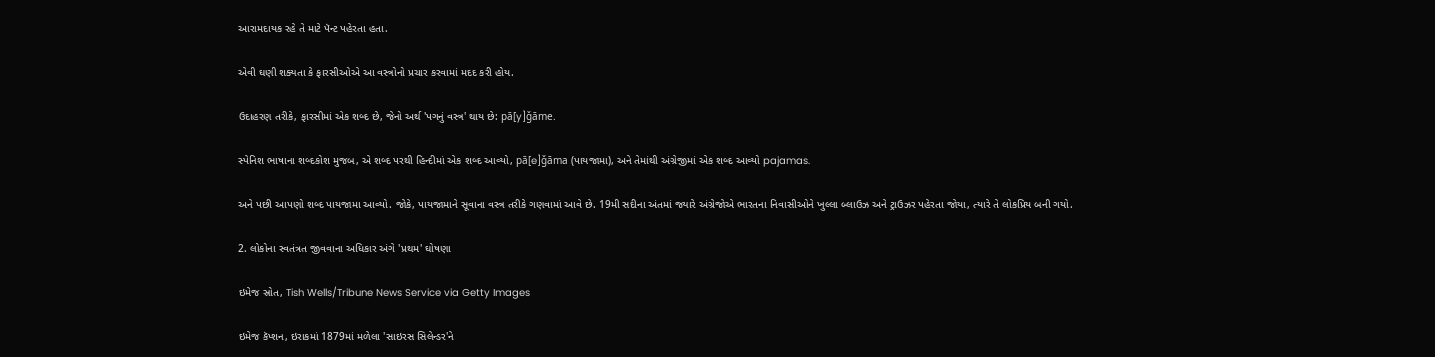આરામદાયક રહે તે માટે પૅન્ટ પહેરતા હતા.

એવી ઘણી શક્યતા કે ફારસીઓએ આ વસ્ત્રોનો પ્રચાર કરવામાં મદદ કરી હોય.

ઉદાહરણ તરીકે, ફારસીમાં એક શબ્દ છે, જેનો અર્થ 'પગનું વસ્ત્ર' થાય છે: pā[y]ǧāme.

સ્પેનિશ ભાષાના શબ્દકોશ મુજબ, એ શબ્દ પરથી હિન્દીમાં એક શબ્દ આવ્યો, pā[e]ǧāma (પાયજામા), અને તેમાંથી અંગ્રેજીમાં એક શબ્દ આવ્યો pajamas.

અને પછી આપણો શબ્દ પાયજામા આવ્યો. જોકે, પાયજામાને સૂવાના વસ્ત્ર તરીકે ગણવામાં આવે છે. 19મી સદીના અંતમાં જ્યારે અંગ્રેજોએ ભારતના નિવાસીઓને ખુલ્લા બ્લાઉઝ અને ટ્રાઉઝર પહેરતા જોયા, ત્યારે તે લોકપ્રિય બની ગયો.

2. લોકોના સ્વતંત્રત જીવવાના અધિકાર અંગે 'પ્રથમ' ઘોષણા

ઇમેજ સ્રોત, Tish Wells/Tribune News Service via Getty Images

ઇમેજ કૅપ્શન, ઇરાકમાં 1879માં મળેલા 'સાઇરસ સિલેન્ડર'ને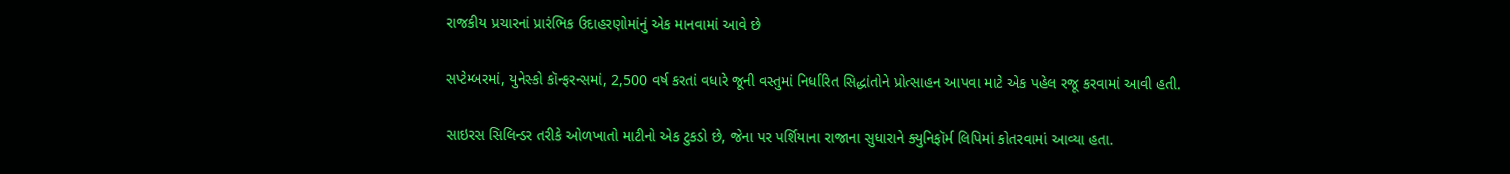રાજકીય પ્રચારનાં પ્રારંભિક ઉદાહરણોમાંનું એક માનવામાં આવે છે

સપ્ટેમ્બરમાં, યુનેસ્કો કૉન્ફરન્સમાં, 2,500 વર્ષ કરતાં વધારે જૂની વસ્તુમાં નિર્ધારિત સિદ્ધાંતોને પ્રોત્સાહન આપવા માટે એક પહેલ રજૂ કરવામાં આવી હતી.

સાઇરસ સિલિન્ડર તરીકે ઓળખાતો માટીનો એક ટુકડો છે, જેના પર પર્શિયાના રાજાના સુધારાને ક્યુનિફૉર્મ લિપિમાં કોતરવામાં આવ્યા હતા.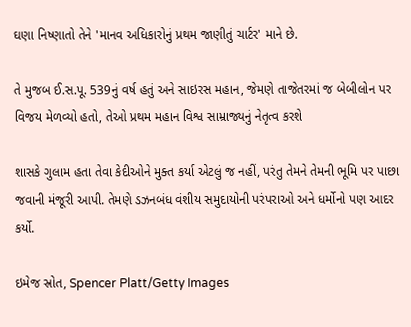ઘણા નિષ્ણાતો તેને 'માનવ અધિકારોનું પ્રથમ જાણીતું ચાર્ટર' માને છે.

તે મુજબ ઈ.સ.પૂ. 539નું વર્ષ હતું અને સાઇરસ મહાન, જેમણે તાજેતરમાં જ બેબીલોન પર વિજય મેળવ્યો હતો, તેઓ પ્રથમ મહાન વિશ્વ સામ્રાજ્યનું નેતૃત્વ કરશે

શાસકે ગુલામ હતા તેવા કેદીઓને મુક્ત કર્યા એટલું જ નહીં, પરંતુ તેમને તેમની ભૂમિ પર પાછા જવાની મંજૂરી આપી. તેમણે ડઝનબંધ વંશીય સમુદાયોની પરંપરાઓ અને ધર્મોનો પણ આદર કર્યો.

ઇમેજ સ્રોત, Spencer Platt/Getty Images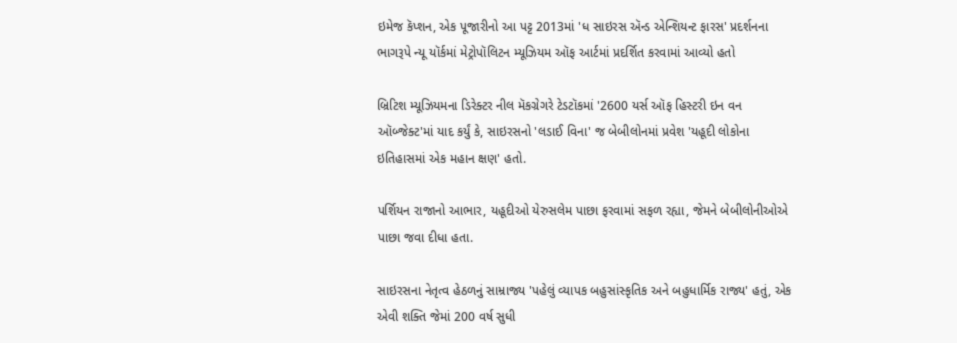ઇમેજ કૅપ્શન, એક પૂજારીનો આ પટ્ટ 2013માં 'ધ સાઇરસ ઍન્ડ એન્શિયન્ટ ફારસ' પ્રદર્શનના ભાગરૂપે ન્યૂ યૉર્કમાં મેટ્રોપૉલિટન મ્યૂઝિયમ ઑફ આર્ટમાં પ્રદર્શિત કરવામાં આવ્યો હતો

બ્રિટિશ મ્યૂઝિયમના ડિરેક્ટર નીલ મૅકગ્રેગરે ટેડટૉકમાં '2600 યર્સ ઑફ હિસ્ટરી ઇન વન ઑબ્જેક્ટ'માં યાદ કર્યું કે, સાઇરસનો 'લડાઈ વિના' જ બેબીલોનમાં પ્રવેશ 'યહૂદી લોકોના ઇતિહાસમાં એક મહાન ક્ષણ' હતો.

પર્શિયન રાજાનો આભાર, યહૂદીઓ યેરુસલેમ પાછા ફરવામાં સફળ રહ્યા, જેમને બેબીલોનીઓએ પાછા જવા દીધા હતા.

સાઇરસના નેતૃત્વ હેઠળનું સામ્રાજ્ય 'પહેલું વ્યાપક બહુસાંસ્કૃતિક અને બહુધાર્મિક રાજ્ય' હતું, એક એવી શક્તિ જેમાં 200 વર્ષ સુધી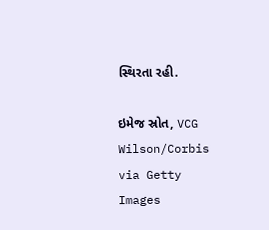સ્થિરતા રહી.

ઇમેજ સ્રોત, VCG Wilson/Corbis via Getty Images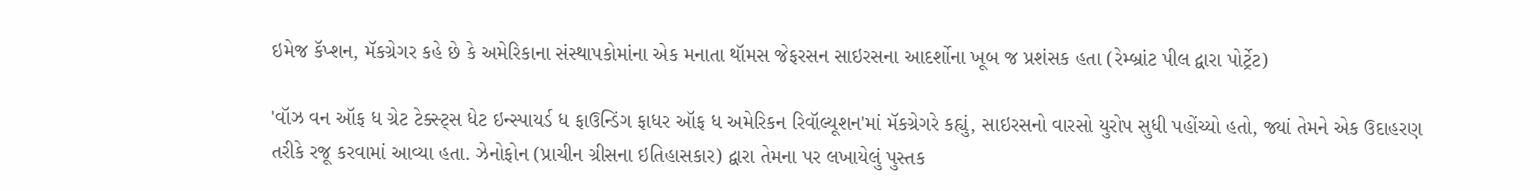ઇમેજ કૅપ્શન, મૅકગ્રેગર કહે છે કે અમેરિકાના સંસ્થાપકોમાંના એક મનાતા થૉમસ જેફરસન સાઇરસના આદર્શોના ખૂબ જ પ્રશંસક હતા (રેમ્બ્રાંટ પીલ દ્વારા પોર્ટ્રેટ)

'વૉઝ વન ઑફ ધ ગ્રેટ ટેક્સ્ટ્સ ધેટ ઇન્સ્પાયર્ડ ધ ફાઉન્ડિંગ ફાધર ઑફ ધ અમેરિકન રિવૉલ્યૂશન'માં મૅકગ્રેગરે કહ્યું, સાઇરસનો વારસો યુરોપ સુધી પહોંચ્યો હતો, જ્યાં તેમને એક ઉદાહરણ તરીકે રજૂ કરવામાં આવ્યા હતા. ઝેનોફોન (પ્રાચીન ગ્રીસના ઇતિહાસકાર) દ્વારા તેમના પર લખાયેલું પુસ્તક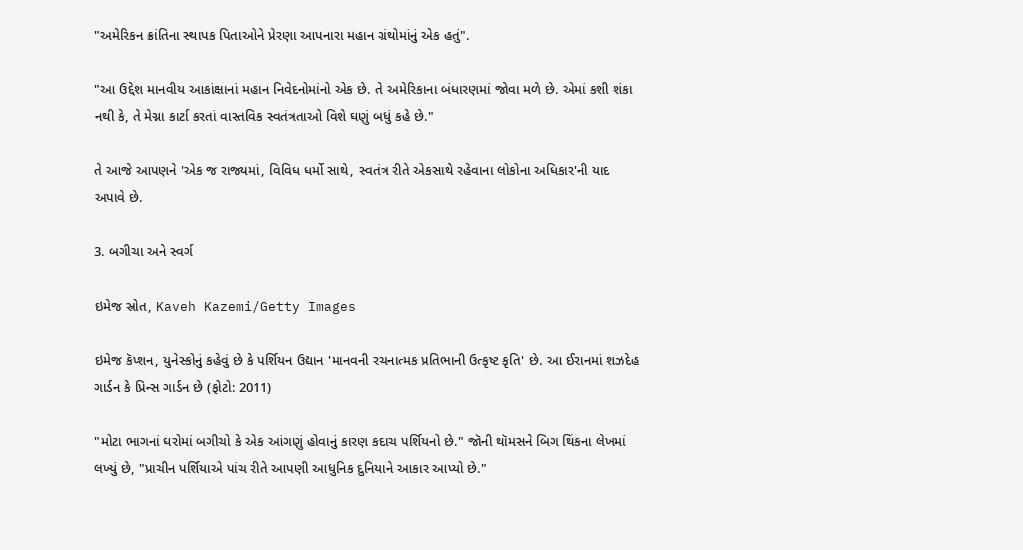"અમેરિકન ક્રાંતિના સ્થાપક પિતાઓને પ્રેરણા આપનારા મહાન ગ્રંથોમાંનું એક હતું".

"આ ઉદ્દેશ માનવીય આકાંક્ષાનાં મહાન નિવેદનોમાંનો એક છે. તે અમેરિકાના બંધારણમાં જોવા મળે છે. એમાં કશી શંકા નથી કે, તે મેગ્ના કાર્ટા કરતાં વાસ્તવિક સ્વતંત્રતાઓ વિશે ઘણું બધું કહે છે."

તે આજે આપણને 'એક જ રાજ્યમાં, વિવિધ ધર્મો સાથે, સ્વતંત્ર રીતે એકસાથે રહેવાના લોકોના અધિકાર'ની યાદ અપાવે છે.

3. બગીચા અને સ્વર્ગ

ઇમેજ સ્રોત, Kaveh Kazemi/Getty Images

ઇમેજ કૅપ્શન, યુનેસ્કોનું કહેવું છે કે પર્શિયન ઉદ્યાન 'માનવની રચનાત્મક પ્રતિભાની ઉત્કૃષ્ટ કૃતિ' છે. આ ઈરાનમાં શઝદેહ ગાર્ડન કે પ્રિન્સ ગાર્ડન છે (ફોટો: 2011)

"મોટા ભાગનાં ઘરોમાં બગીચો કે એક આંગણું હોવાનું કારણ કદાચ પર્શિયનો છે." જૉની થૉમસને બિગ થિંકના લેખમાં લખ્યું છે, "પ્રાચીન પર્શિયાએ પાંચ રીતે આપણી આધુનિક દુનિયાને આકાર આપ્યો છે."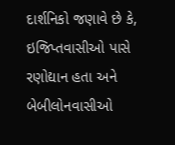દાર્શનિકો જણાવે છે કે, ઇજિપ્તવાસીઓ પાસે રણોદ્યાન હતા અને બેબીલોનવાસીઓ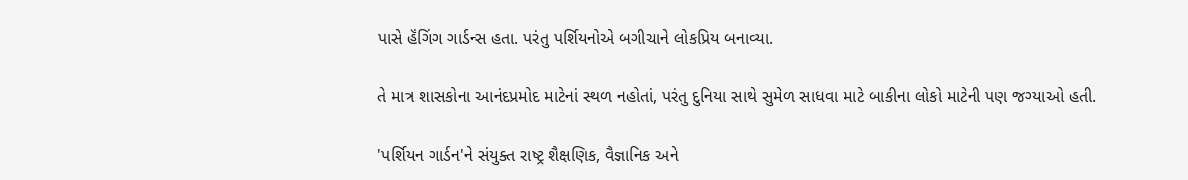પાસે હૅંગિંગ ગાર્ડન્સ હતા. પરંતુ પર્શિયનોએ બગીચાને લોકપ્રિય બનાવ્યા.

તે માત્ર શાસકોના આનંદપ્રમોદ માટેનાં સ્થળ નહોતાં, પરંતુ દુનિયા સાથે સુમેળ સાધવા માટે બાકીના લોકો માટેની પણ જગ્યાઓ હતી.

'પર્શિયન ગાર્ડન'ને સંયુક્ત રાષ્ટ્ર શૈક્ષણિક, વૈજ્ઞાનિક અને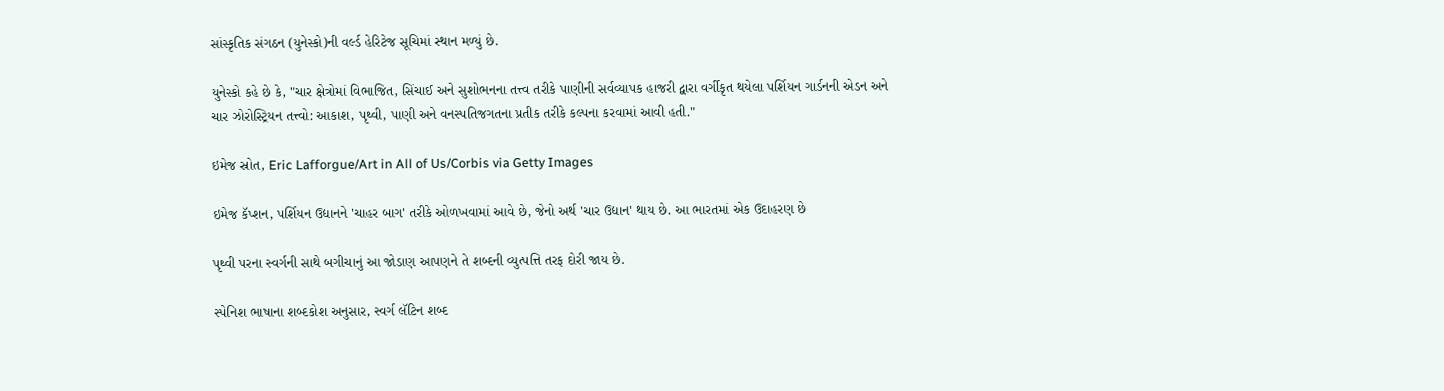સાંસ્કૃતિક સંગઠન (યુનેસ્કો)ની વર્લ્ડ હેરિટેજ સૂચિમાં સ્થાન મળ્યું છે.

યુનેસ્કો કહે છે કે, "ચાર ક્ષેત્રોમાં વિભાજિત, સિંચાઈ અને સુશોભનના તત્ત્વ તરીકે પાણીની સર્વવ્યાપક હાજરી દ્વારા વર્ગીકૃત થયેલા પર્શિયન ગાર્ડનની એડન અને ચાર ઝોરોસ્ટ્રિયન તત્ત્વો: આકાશ, પૃથ્વી, પાણી અને વનસ્પતિજગતના પ્રતીક તરીકે કલ્પના કરવામાં આવી હતી."

ઇમેજ સ્રોત, Eric Lafforgue/Art in All of Us/Corbis via Getty Images

ઇમેજ કૅપ્શન, પર્શિયન ઉદ્યાનને 'ચાહર બાગ' તરીકે ઓળખવામાં આવે છે, જેનો અર્થ 'ચાર ઉદ્યાન' થાય છે. આ ભારતમાં એક ઉદાહરણ છે

પૃથ્વી પરના સ્વર્ગની સાથે બગીચાનું આ જોડાણ આપણને તે શબ્દની વ્યુત્પત્તિ તરફ દોરી જાય છે.

સ્પેનિશ ભાષાના શબ્દકોશ અનુસાર, સ્વર્ગ લૅટિન શબ્દ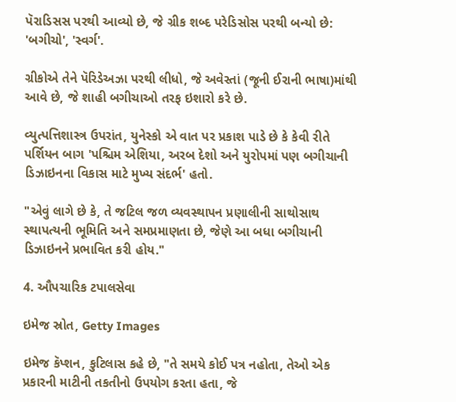પૅરાડિસસ પરથી આવ્યો છે, જે ગ્રીક શબ્દ પરેડિસોસ પરથી બન્યો છે: 'બગીચો', 'સ્વર્ગ'.

ગ્રીકોએ તેને પૅરિડેઅઝા પરથી લીધો, જે અવેસ્તાં (જૂની ઈરાની ભાષા)માંથી આવે છે, જે શાહી બગીચાઓ તરફ ઇશારો કરે છે.

વ્યુત્પત્તિશાસ્ત્ર ઉપરાંત, યુનેસ્કો એ વાત પર પ્રકાશ પાડે છે કે કેવી રીતે પર્શિયન બાગ 'પશ્ચિમ એશિયા, અરબ દેશો અને યુરોપમાં પણ બગીચાની ડિઝાઇનના વિકાસ માટે મુખ્ય સંદર્ભ' હતો.

"એવું લાગે છે કે, તે જટિલ જળ વ્યવસ્થાપન પ્રણાલીની સાથોસાથ સ્થાપત્યની ભૂમિતિ અને સમપ્રમાણતા છે, જેણે આ બધા બગીચાની ડિઝાઇનને પ્રભાવિત કરી હોય."

4. ઔપચારિક ટપાલસેવા

ઇમેજ સ્રોત, Getty Images

ઇમેજ કૅપ્શન, કુટિલાસ કહે છે, "તે સમયે કોઈ પત્ર નહોતા, તેઓ એક પ્રકારની માટીની તકતીનો ઉપયોગ કરતા હતા, જે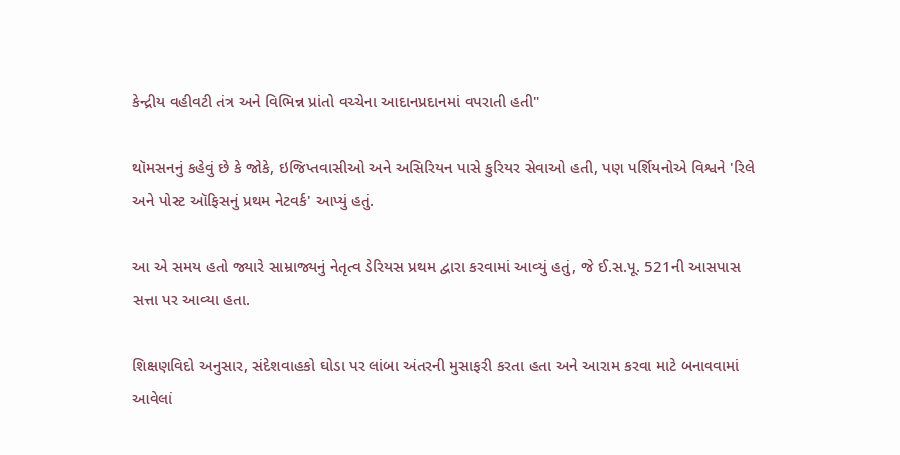કેન્દ્રીય વહીવટી તંત્ર અને વિભિન્ન પ્રાંતો વચ્ચેના આદાનપ્રદાનમાં વપરાતી હતી"

થૉમસનનું કહેવું છે કે જોકે, ઇજિપ્તવાસીઓ અને અસિરિયન પાસે કુરિયર સેવાઓ હતી, પણ પર્શિયનોએ વિશ્વને 'રિલે અને પોસ્ટ ઑફિસનું પ્રથમ નેટવર્ક' આપ્યું હતું.

આ એ સમય હતો જ્યારે સામ્રાજ્યનું નેતૃત્વ ડેરિયસ પ્રથમ દ્વારા કરવામાં આવ્યું હતું, જે ઈ.સ.પૂ. 521ની આસપાસ સત્તા પર આવ્યા હતા.

શિક્ષણવિદો અનુસાર, સંદેશવાહકો ઘોડા પર લાંબા અંતરની મુસાફરી કરતા હતા અને આરામ કરવા માટે બનાવવામાં આવેલાં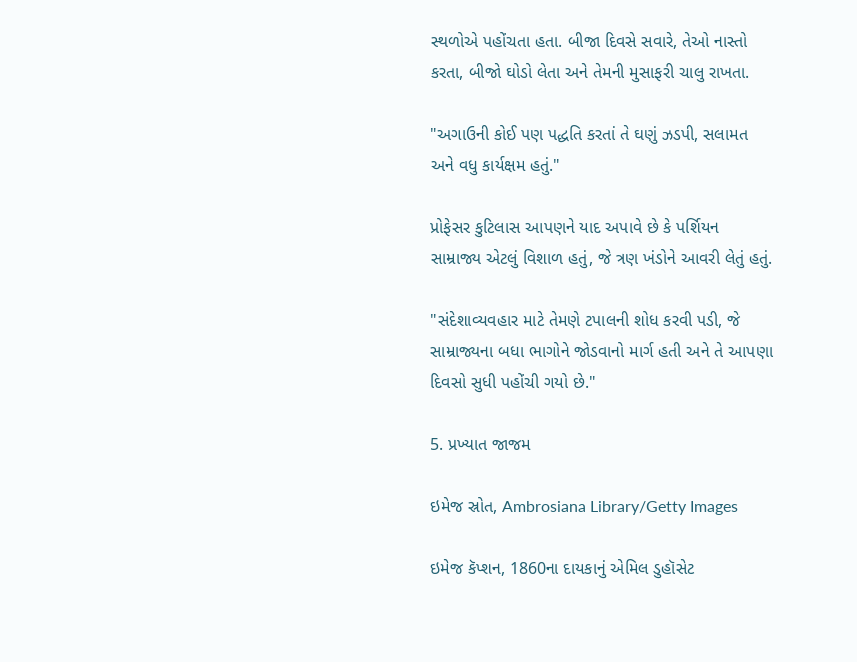સ્થળોએ પહોંચતા હતા. બીજા દિવસે સવારે, તેઓ નાસ્તો કરતા, બીજો ઘોડો લેતા અને તેમની મુસાફરી ચાલુ રાખતા.

"અગાઉની કોઈ પણ પદ્ધતિ કરતાં તે ઘણું ઝડપી, સલામત અને વધુ કાર્યક્ષમ હતું."

પ્રોફેસર કુટિલાસ આપણને યાદ અપાવે છે કે પર્શિયન સામ્રાજ્ય એટલું વિશાળ હતું, જે ત્રણ ખંડોને આવરી લેતું હતું.

"સંદેશાવ્યવહાર માટે તેમણે ટપાલની શોધ કરવી પડી, જે સામ્રાજ્યના બધા ભાગોને જોડવાનો માર્ગ હતી અને તે આપણા દિવસો સુધી પહોંચી ગયો છે."

5. પ્રખ્યાત જાજમ

ઇમેજ સ્રોત, Ambrosiana Library/Getty Images

ઇમેજ કૅપ્શન, 1860ના દાયકાનું એમિલ ડુહૉસેટ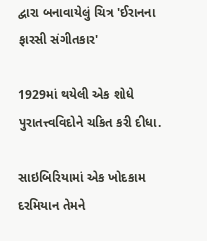દ્વારા બનાવાયેલું ચિત્ર 'ઈરાનના ફારસી સંગીતકાર'

1929માં થયેલી એક શોધે પુરાતત્ત્વવિદોને ચકિત કરી દીધા.

સાઇબિરિયામાં એક ખોદકામ દરમિયાન તેમને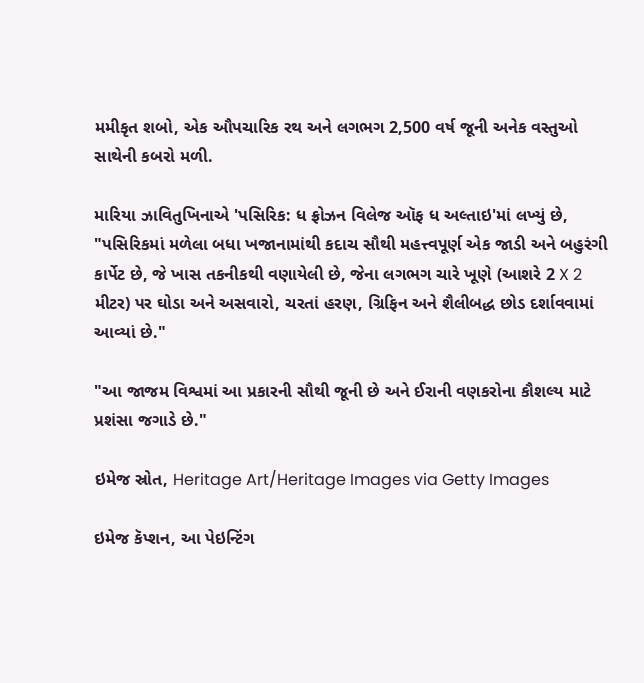મમીકૃત શબો, એક ઔપચારિક રથ અને લગભગ 2,500 વર્ષ જૂની અનેક વસ્તુઓ સાથેની કબરો મળી.

મારિયા ઝાવિતુખિનાએ 'પસિરિક: ધ ફ્રોઝન વિલેજ ઑફ ધ અલ્તાઇ'માં લખ્યું છે, "પસિરિકમાં મળેલા બધા ખજાનામાંથી કદાચ સૌથી મહત્ત્વપૂર્ણ એક જાડી અને બહુરંગી કાર્પેટ છે, જે ખાસ તકનીકથી વણાયેલી છે, જેના લગભગ ચારે ખૂણે (આશરે 2 X 2 મીટર) પર ઘોડા અને અસવારો, ચરતાં હરણ, ગ્રિફિન અને શૈલીબદ્ધ છોડ દર્શાવવામાં આવ્યાં છે."

"આ જાજમ વિશ્વમાં આ પ્રકારની સૌથી જૂની છે અને ઈરાની વણકરોના કૌશલ્ય માટે પ્રશંસા જગાડે છે."

ઇમેજ સ્રોત, Heritage Art/Heritage Images via Getty Images

ઇમેજ કૅપ્શન, આ પેઇન્ટિંગ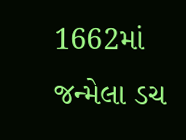1662માં જન્મેલા ડચ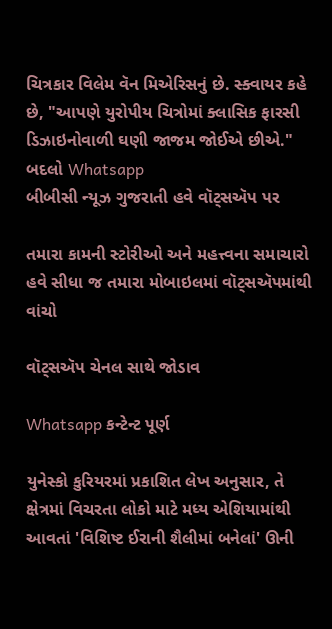ચિત્રકાર વિલેમ વૅન મિએરિસનું છે. સ્ક્વાયર કહે છે, "આપણે યુરોપીય ચિત્રોમાં ક્લાસિક ફારસી ડિઝાઇનોવાળી ઘણી જાજમ જોઈએ છીએ."
બદલો Whatsapp
બીબીસી ન્યૂઝ ગુજરાતી હવે વૉટ્સઍપ પર

તમારા કામની સ્ટોરીઓ અને મહત્ત્વના સમાચારો હવે સીધા જ તમારા મોબાઇલમાં વૉટ્સઍપમાંથી વાંચો

વૉટ્સઍપ ચેનલ સાથે જોડાવ

Whatsapp કન્ટેન્ટ પૂર્ણ

યુનેસ્કો કુરિયરમાં પ્રકાશિત લેખ અનુસાર, તે ક્ષેત્રમાં વિચરતા લોકો માટે મધ્ય એશિયામાંથી આવતાં 'વિશિષ્ટ ઈરાની શૈલીમાં બનેલાં' ઊની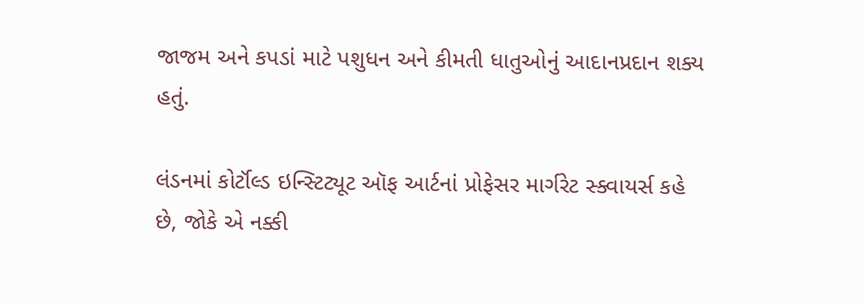જાજમ અને કપડાં માટે પશુધન અને કીમતી ધાતુઓનું આદાનપ્રદાન શક્ય હતું.

લંડનમાં કોર્ટૉલ્ડ ઇન્સ્ટિટ્યૂટ ઑફ આર્ટનાં પ્રોફેસર માર્ગરેટ સ્ક્વાયર્સ કહે છે, જોકે એ નક્કી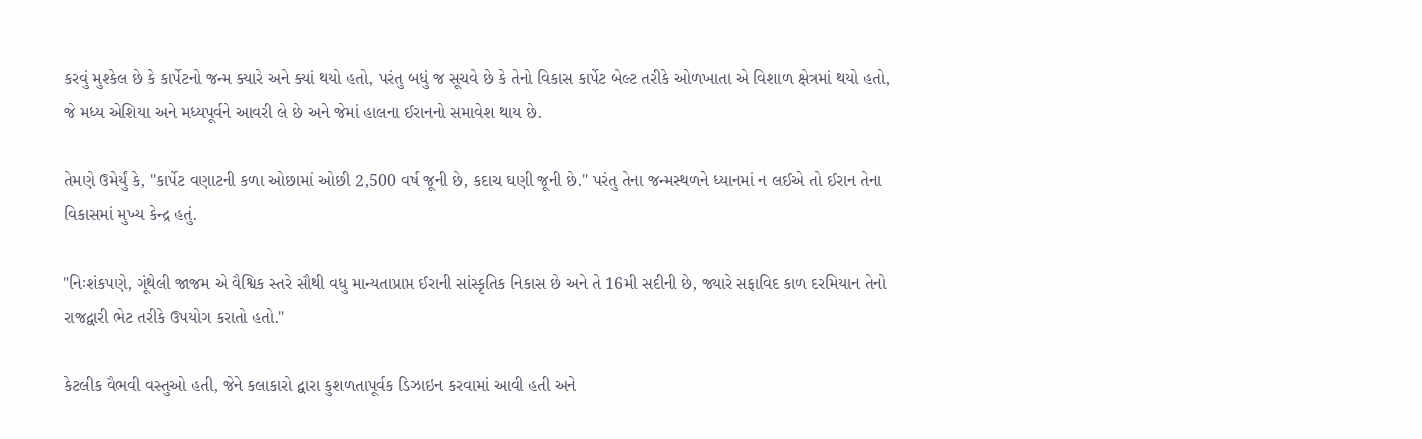કરવું મુશ્કેલ છે કે કાર્પેટનો જન્મ ક્યારે અને ક્યાં થયો હતો, પરંતુ બધું જ સૂચવે છે કે તેનો વિકાસ કાર્પેટ બેલ્ટ તરીકે ઓળખાતા એ વિશાળ ક્ષેત્રમાં થયો હતો, જે મધ્ય એશિયા અને મધ્યપૂર્વને આવરી લે છે અને જેમાં હાલના ઈરાનનો સમાવેશ થાય છે.

તેમણે ઉમેર્યું કે, "કાર્પેટ વણાટની કળા ઓછામાં ઓછી 2,500 વર્ષ જૂની છે, કદાચ ઘણી જૂની છે." પરંતુ તેના જન્મસ્થળને ધ્યાનમાં ન લઈએ તો ઈરાન તેના વિકાસમાં મુખ્ય કેન્દ્ર હતું.

"નિઃશંકપણે, ગૂંથેલી જાજમ એ વૈશ્વિક સ્તરે સૌથી વધુ માન્યતાપ્રાપ્ત ઈરાની સાંસ્કૃતિક નિકાસ છે અને તે 16મી સદીની છે, જ્યારે સફાવિદ કાળ દરમિયાન તેનો રાજદ્વારી ભેટ તરીકે ઉપયોગ કરાતો હતો."

કેટલીક વૈભવી વસ્તુઓ હતી, જેને કલાકારો દ્વારા કુશળતાપૂર્વક ડિઝાઇન કરવામાં આવી હતી અને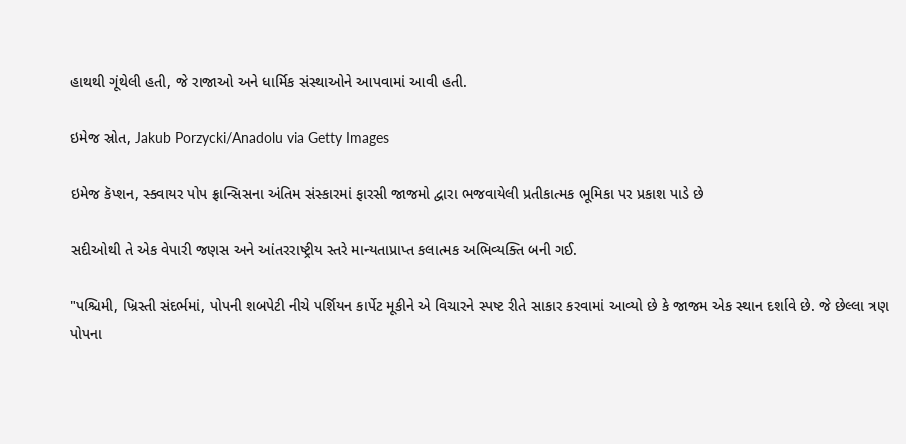હાથથી ગૂંથેલી હતી, જે રાજાઓ અને ધાર્મિક સંસ્થાઓને આપવામાં આવી હતી.

ઇમેજ સ્રોત, Jakub Porzycki/Anadolu via Getty Images

ઇમેજ કૅપ્શન, સ્ક્વાયર પોપ ફ્રાન્સિસના અંતિમ સંસ્કારમાં ફારસી જાજમો દ્વારા ભજવાયેલી પ્રતીકાત્મક ભૂમિકા પર પ્રકાશ પાડે છે

સદીઓથી તે એક વેપારી જણસ અને આંતરરાષ્ટ્રીય સ્તરે માન્યતાપ્રાપ્ત કલાત્મક અભિવ્યક્તિ બની ગઈ.

"પશ્ચિમી, ખ્રિસ્તી સંદર્ભમાં, પોપની શબપેટી નીચે પર્શિયન કાર્પેટ મૂકીને એ વિચારને સ્પષ્ટ રીતે સાકાર કરવામાં આવ્યો છે કે જાજમ એક સ્થાન દર્શાવે છે. જે છેલ્લા ત્રણ પોપના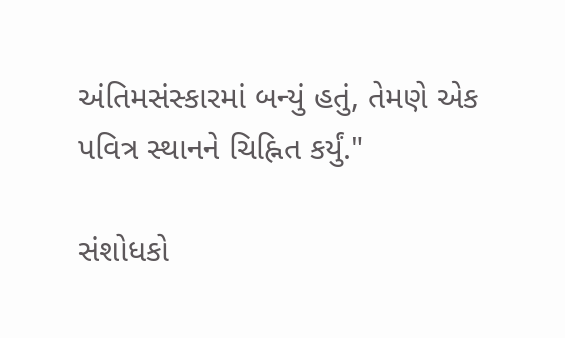અંતિમસંસ્કારમાં બન્યું હતું, તેમણે એક પવિત્ર સ્થાનને ચિહ્નિત કર્યું."

સંશોધકો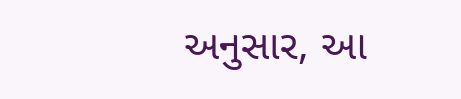અનુસાર, આ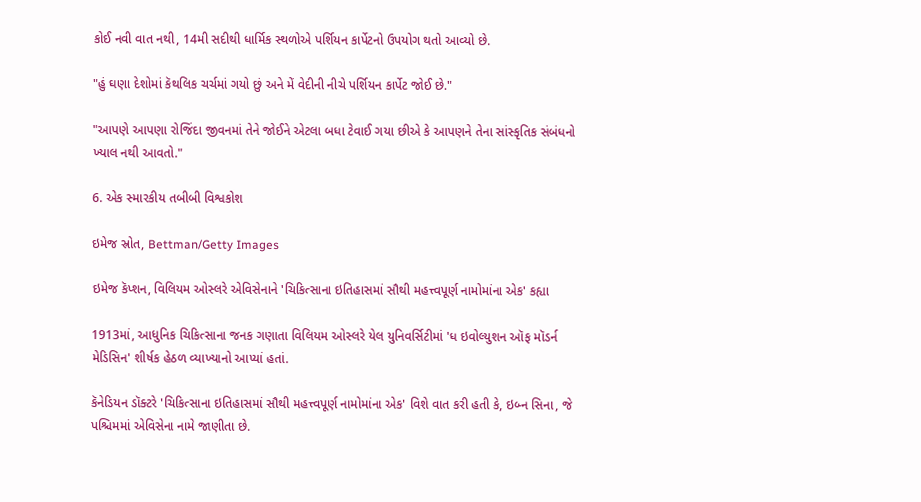કોઈ નવી વાત નથી, 14મી સદીથી ધાર્મિક સ્થળોએ પર્શિયન કાર્પેટનો ઉપયોગ થતો આવ્યો છે.

"હું ઘણા દેશોમાં કૅથલિક ચર્ચમાં ગયો છું અને મેં વેદીની નીચે પર્શિયન કાર્પેટ જોઈ છે."

"આપણે આપણા રોજિંદા જીવનમાં તેને જોઈને એટલા બધા ટેવાઈ ગયા છીએ કે આપણને તેના સાંસ્કૃતિક સંબંધનો ખ્યાલ નથી આવતો."

6. એક સ્મારકીય તબીબી વિશ્વકોશ

ઇમેજ સ્રોત, Bettman/Getty Images

ઇમેજ કૅપ્શન, વિલિયમ ઓસ્લરે એવિસેનાને 'ચિકિત્સાના ઇતિહાસમાં સૌથી મહત્ત્વપૂર્ણ નામોમાંના એક' કહ્યા

1913માં, આધુનિક ચિકિત્સાના જનક ગણાતા વિલિયમ ઓસ્લરે યેલ યુનિવર્સિટીમાં 'ધ ઇવોલ્યુશન ઑફ મૉડર્ન મેડિસિન' શીર્ષક હેઠળ વ્યાખ્યાનો આપ્યાં હતાં.

કૅનેડિયન ડૉક્ટરે 'ચિકિત્સાના ઇતિહાસમાં સૌથી મહત્ત્વપૂર્ણ નામોમાંના એક' વિશે વાત કરી હતી કે, ઇબ્ન સિના, જે પશ્ચિમમાં એવિસેના નામે જાણીતા છે.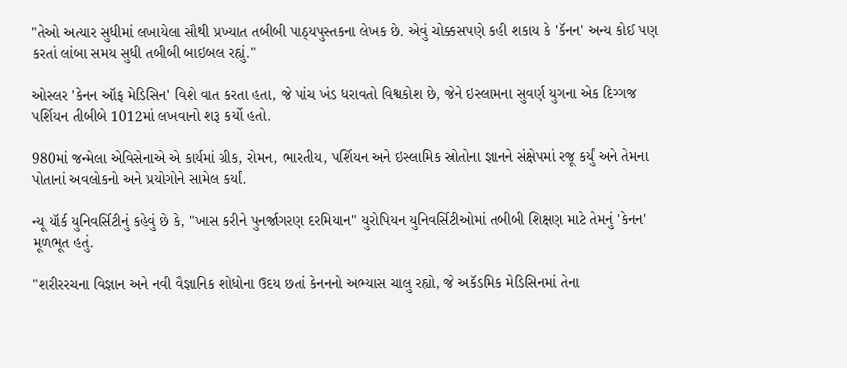"તેઓ અત્યાર સુધીમાં લખાયેલા સૌથી પ્રખ્યાત તબીબી પાઠ્યપુસ્તકના લેખક છે. એવું ચોક્કસપણે કહી શકાય કે 'કૅનન' અન્ય કોઈ પણ કરતાં લાંબા સમય સુધી તબીબી બાઇબલ રહ્યું."

ઓસ્લર 'કેનન ઑફ મેડિસિન' વિશે વાત કરતા હતા, જે પાંચ ખંડ ધરાવતો વિશ્વકોશ છે, જેને ઇસ્લામના સુવર્ણ યુગના એક દિગ્ગજ પર્શિયન તીબીબે 1012માં લખવાનો શરૂ કર્યો હતો.

980માં જન્મેલા એવિસેનાએ એ કાર્યમાં ગ્રીક, રોમન, ભારતીય, પર્શિયન અને ઇસ્લામિક સ્રોતોના જ્ઞાનને સંક્ષેપમાં રજૂ કર્યું અને તેમના પોતાનાં અવલોકનો અને પ્રયોગોને સામેલ કર્યાં.

ન્યૂ યૉર્ક યુનિવર્સિટીનું કહેવું છે કે, "ખાસ કરીને પુનર્જાગરણ દરમિયાન" યુરોપિયન યુનિવર્સિટીઓમાં તબીબી શિક્ષણ માટે તેમનું 'કેનન' મૂળભૂત હતું.

"શરીરરચના વિજ્ઞાન અને નવી વૈજ્ઞાનિક શોધોના ઉદય છતાં કેનનનો અભ્યાસ ચાલુ રહ્યો, જે અકૅડમિક મેડિસિનમાં તેના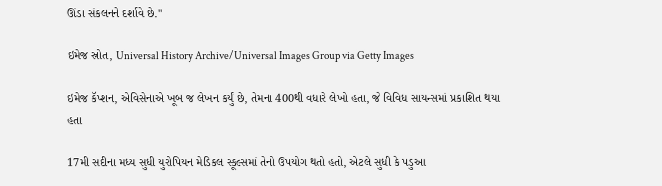ઊંડા સંકલનને દર્શાવે છે."

ઇમેજ સ્રોત, Universal History Archive/Universal Images Group via Getty Images

ઇમેજ કૅપ્શન, એવિસેનાએ ખૂબ જ લેખન કર્યું છે, તેમના 400થી વધારે લેખો હતા, જે વિવિધ સાયન્સમાં પ્રકાશિત થયા હતા

17મી સદીના મધ્ય સુધી યુરોપિયન મેડિકલ સ્કૂલ્સમાં તેનો ઉપયોગ થતો હતો, એટલે સુધી કે પડુઆ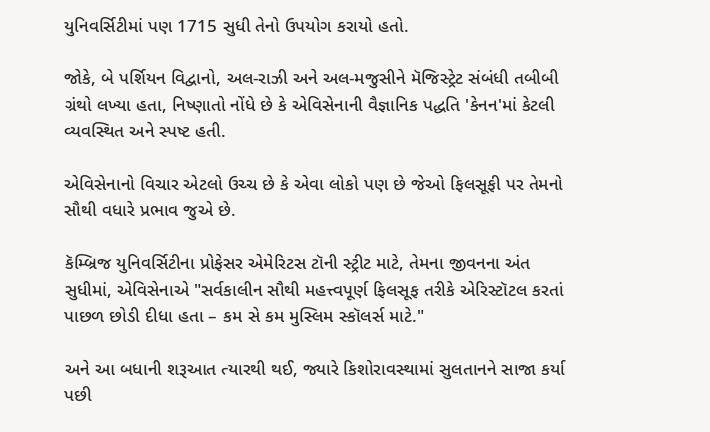યુનિવર્સિટીમાં પણ 1715 સુધી તેનો ઉપયોગ કરાયો હતો.

જોકે, બે પર્શિયન વિદ્વાનો, અલ-રાઝી અને અલ-મજુસીને મૅજિસ્ટ્રેટ સંબંધી તબીબી ગ્રંથો લખ્યા હતા, નિષ્ણાતો નોંધે છે કે એવિસેનાની વૈજ્ઞાનિક પદ્ધતિ 'કેનન'માં કેટલી વ્યવસ્થિત અને સ્પષ્ટ હતી.

એવિસેનાનો વિચાર એટલો ઉચ્ચ છે કે એવા લોકો પણ છે જેઓ ફિલસૂફી પર તેમનો સૌથી વધારે પ્રભાવ જુએ છે.

કૅમ્બ્રિજ યુનિવર્સિટીના પ્રોફેસર એમેરિટસ ટૉની સ્ટ્રીટ માટે, તેમના જીવનના અંત સુધીમાં, એવિસેનાએ "સર્વકાલીન સૌથી મહત્ત્વપૂર્ણ ફિલસૂફ તરીકે એરિસ્ટૉટલ કરતાં પાછળ છોડી દીધા હતા – કમ સે કમ મુસ્લિમ સ્કૉલર્સ માટે."

અને આ બધાની શરૂઆત ત્યારથી થઈ, જ્યારે કિશોરાવસ્થામાં સુલતાનને સાજા કર્યા પછી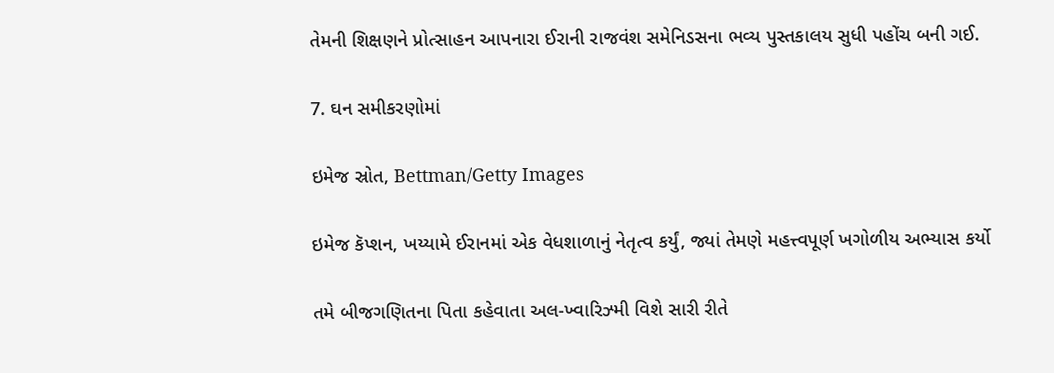તેમની શિક્ષણને પ્રોત્સાહન આપનારા ઈરાની રાજવંશ સમેનિડસના ભવ્ય પુસ્તકાલય સુધી પહોંચ બની ગઈ.

7. ઘન સમીકરણોમાં

ઇમેજ સ્રોત, Bettman/Getty Images

ઇમેજ કૅપ્શન, ખય્યામે ઈરાનમાં એક વેધશાળાનું નેતૃત્વ કર્યું, જ્યાં તેમણે મહત્ત્વપૂર્ણ ખગોળીય અભ્યાસ કર્યો

તમે બીજગણિતના પિતા કહેવાતા અલ-ખ્વારિઝ્મી વિશે સારી રીતે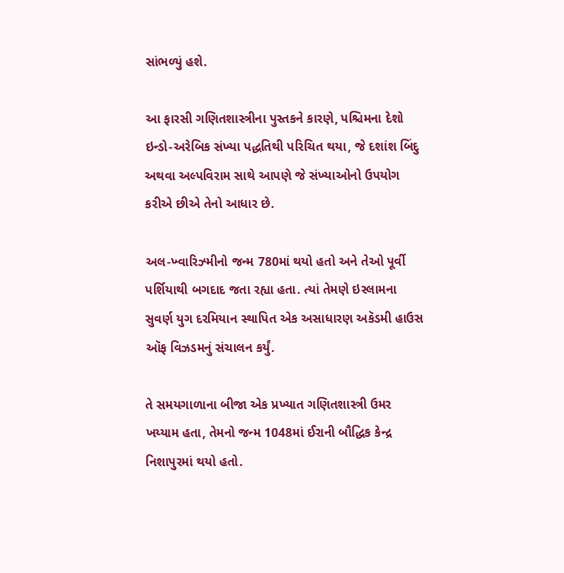સાંભળ્યું હશે.

આ ફારસી ગણિતશાસ્ત્રીના પુસ્તકને કારણે, પશ્ચિમના દેશો ઇન્ડો-અરેબિક સંખ્યા પદ્ધતિથી પરિચિત થયા, જે દશાંશ બિંદુ અથવા અલ્પવિરામ સાથે આપણે જે સંખ્યાઓનો ઉપયોગ કરીએ છીએ તેનો આધાર છે.

અલ-ખ્વારિઝ્મીનો જન્મ 780માં થયો હતો અને તેઓ પૂર્વી પર્શિયાથી બગદાદ જતા રહ્યા હતા. ત્યાં તેમણે ઇસ્લામના સુવર્ણ યુગ દરમિયાન સ્થાપિત એક અસાધારણ અકૅડમી હાઉસ ઑફ વિઝડમનું સંચાલન કર્યું.

તે સમયગાળાના બીજા એક પ્રખ્યાત ગણિતશાસ્ત્રી ઉમર ખય્યામ હતા, તેમનો જન્મ 1048માં ઈરાની બૌદ્ધિક કેન્દ્ર નિશાપુરમાં થયો હતો.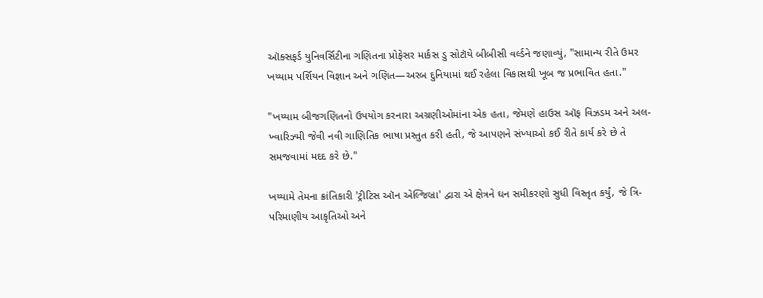ઑક્સફર્ડ યુનિવર્સિટીના ગણિતના પ્રોફેસર માર્કસ ડુ સોટૉયે બીબીસી વર્લ્ડને જણાવ્યું, "સામાન્ય રીતે ઉમર ખય્યામ પર્શિયન વિજ્ઞાન અને ગણિત—અરબ દુનિયામાં થઈ રહેલા વિકાસથી ખૂબ જ પ્રભાવિત હતા."

"ખય્યામ બીજગણિતનો ઉપયોગ કરનારા અગ્રણીઓમાંના એક હતા, જેમણે હાઉસ ઑફ વિઝડમ અને અલ-ખ્વારિઝ્મી જેવી નવી ગાણિતિક ભાષા પ્રસ્તુત કરી હતી, જે આપણને સંખ્યાઓ કઈ રીતે કાર્ય કરે છે તે સમજવામાં મદદ કરે છે."

ખય્યામે તેમના ક્રાંતિકારી 'ટ્રીટિસ ઑન એલ્જિબ્રા' દ્વારા એ ક્ષેત્રને ઘન સમીકરણો સુધી વિસ્તૃત કર્યું, જે ત્રિ-પરિમાણીય આકૃતિઓ અને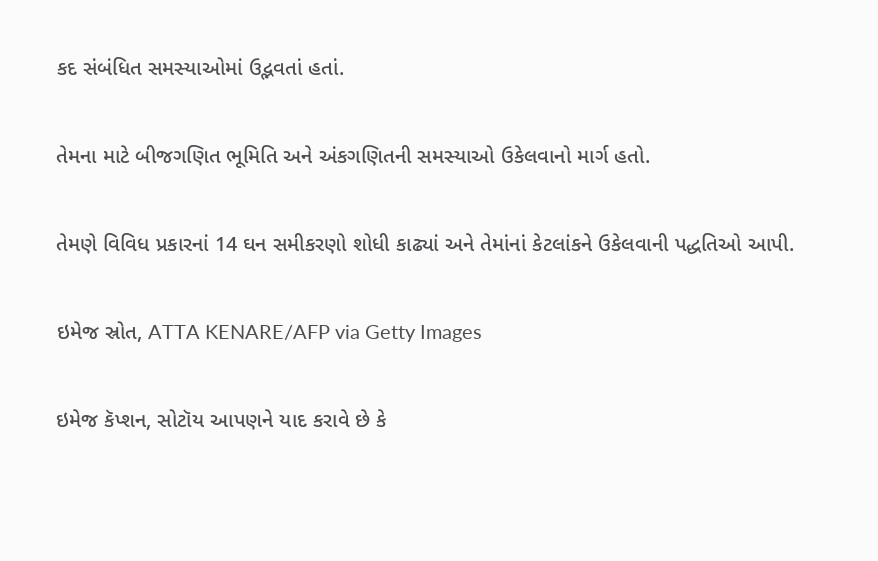કદ સંબંધિત સમસ્યાઓમાં ઉદ્ભવતાં હતાં.

તેમના માટે બીજગણિત ભૂમિતિ અને અંકગણિતની સમસ્યાઓ ઉકેલવાનો માર્ગ હતો.

તેમણે વિવિધ પ્રકારનાં 14 ઘન સમીકરણો શોધી કાઢ્યાં અને તેમાંનાં કેટલાંકને ઉકેલવાની પદ્ધતિઓ આપી.

ઇમેજ સ્રોત, ATTA KENARE/AFP via Getty Images

ઇમેજ કૅપ્શન, સોટૉય આપણને યાદ કરાવે છે કે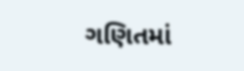ગણિતમાં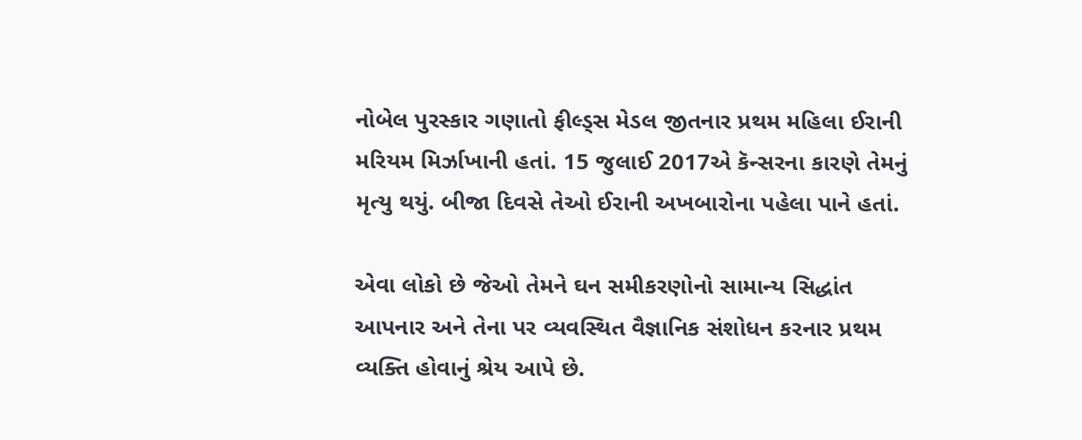નોબેલ પુરસ્કાર ગણાતો ફીલ્ડ્સ મેડલ જીતનાર પ્રથમ મહિલા ઈરાની મરિયમ મિર્ઝાખાની હતાં. 15 જુલાઈ 2017એ કૅન્સરના કારણે તેમનું મૃત્યુ થયું. બીજા દિવસે તેઓ ઈરાની અખબારોના પહેલા પાને હતાં.

એવા લોકો છે જેઓ તેમને ઘન સમીકરણોનો સામાન્ય સિદ્ધાંત આપનાર અને તેના પર વ્યવસ્થિત વૈજ્ઞાનિક સંશોધન કરનાર પ્રથમ વ્યક્તિ હોવાનું શ્રેય આપે છે.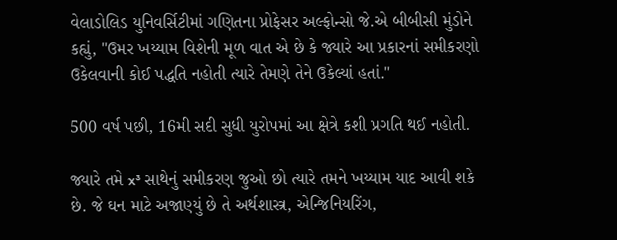વેલાડોલિડ યુનિવર્સિટીમાં ગણિતના પ્રોફેસર અલ્ફોન્સો જે.એ બીબીસી મુંડોને કહ્યું, "ઉમર ખય્યામ વિશેની મૂળ વાત એ છે કે જ્યારે આ પ્રકારનાં સમીકરણો ઉકેલવાની કોઈ પદ્ધતિ નહોતી ત્યારે તેમણે તેને ઉકેલ્યાં હતાં."

500 વર્ષ પછી, 16મી સદી સુધી યુરોપમાં આ ક્ષેત્રે કશી પ્રગતિ થઈ નહોતી.

જ્યારે તમે x³ સાથેનું સમીકરણ જુઓ છો ત્યારે તમને ખય્યામ યાદ આવી શકે છે. જે ઘન માટે અજાણ્યું છે તે અર્થશાસ્ત્ર, એન્જિનિયરિંગ,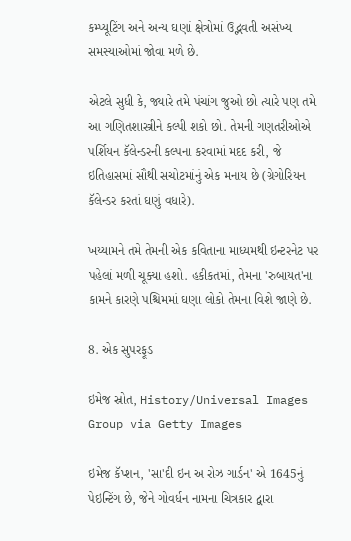કમ્પ્યૂટિંગ અને અન્ય ઘણાં ક્ષેત્રોમાં ઉદ્ભવતી અસંખ્ય સમસ્યાઓમાં જોવા મળે છે.

એટલે સુધી કે, જ્યારે તમે પંચાંગ જુઓ છો ત્યારે પણ તમે આ ગણિતશાસ્ત્રીને કલ્પી શકો છો. તેમની ગણતરીઓએ પર્શિયન કૅલેન્ડરની કલ્પના કરવામાં મદદ કરી, જે ઇતિહાસમાં સૌથી સચોટમાંનું એક મનાય છે (ગ્રેગોરિયન કૅલેન્ડર કરતાં ઘણું વધારે).

ખય્યામને તમે તેમની એક કવિતાના માધ્યમથી ઇન્ટરનેટ પર પહેલાં મળી ચૂક્યા હશો. હકીકતમાં, તેમના 'રુબાયત'ના કામને કારણે પશ્ચિમમાં ઘણા લોકો તેમના વિશે જાણે છે.

8. એક સુપરફૂડ

ઇમેજ સ્રોત, History/Universal Images Group via Getty Images

ઇમેજ કૅપ્શન, 'સા'દી ઇન અ રોઝ ગાર્ડન' એ 1645નું પેઇન્ટિંગ છે, જેને ગોવર્ધન નામના ચિત્રકાર દ્વારા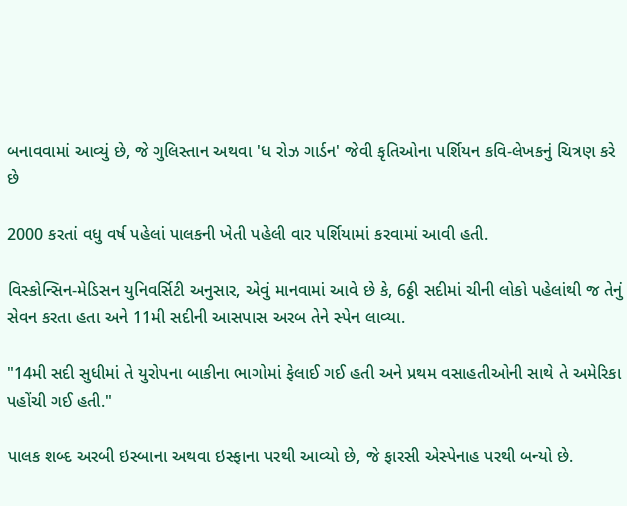બનાવવામાં આવ્યું છે, જે ગુલિસ્તાન અથવા 'ધ રોઝ ગાર્ડન' જેવી કૃતિઓના પર્શિયન કવિ-લેખકનું ચિત્રણ કરે છે

2000 કરતાં વધુ વર્ષ પહેલાં પાલકની ખેતી પહેલી વાર પર્શિયામાં કરવામાં આવી હતી.

વિસ્કોન્સિન-મેડિસન યુનિવર્સિટી અનુસાર, એવું માનવામાં આવે છે કે, 6ઠ્ઠી સદીમાં ચીની લોકો પહેલાંથી જ તેનું સેવન કરતા હતા અને 11મી સદીની આસપાસ અરબ તેને સ્પેન લાવ્યા.

"14મી સદી સુધીમાં તે યુરોપના બાકીના ભાગોમાં ફેલાઈ ગઈ હતી અને પ્રથમ વસાહતીઓની સાથે તે અમેરિકા પહોંચી ગઈ હતી."

પાલક શબ્દ અરબી ઇસ્બાના અથવા ઇસ્ફાના પરથી આવ્યો છે, જે ફારસી એસ્પેનાહ પરથી બન્યો છે.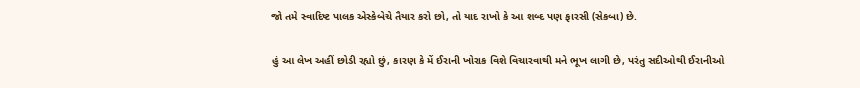જો તમે સ્વાદિષ્ટ પાલક એસ્કેબેચે તૈયાર કરો છો, તો યાદ રાખો કે આ શબ્દ પણ ફારસી (સેકબા) છે.

હું આ લેખ અહીં છોડી રહ્યો છું, કારણ કે મેં ઈરાની ખોરાક વિશે વિચારવાથી મને ભૂખ લાગી છે, પરંતુ સદીઓથી ઈરાનીઓ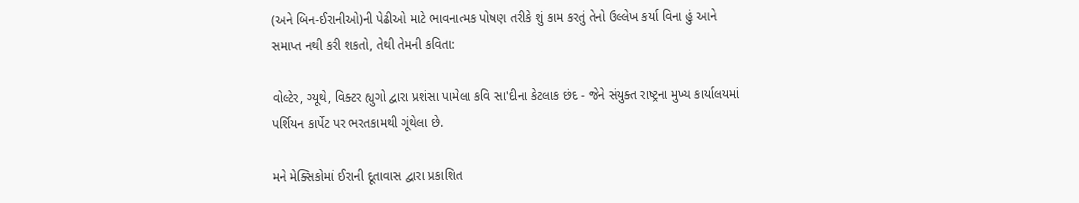(અને બિન-ઈરાનીઓ)ની પેઢીઓ માટે ભાવનાત્મક પોષણ તરીકે શું કામ કરતું તેનો ઉલ્લેખ કર્યા વિના હું આને સમાપ્ત નથી કરી શકતો, તેથી તેમની કવિતા:

વોલ્ટેર, ગ્યૂથે, વિક્ટર હ્યુગો દ્વારા પ્રશંસા પામેલા કવિ સા'દીના કેટલાક છંદ - જેને સંયુક્ત રાષ્ટ્રના મુખ્ય કાર્યાલયમાં પર્શિયન કાર્પેટ પર ભરતકામથી ગૂંથેલા છે.

મને મેક્સિકોમાં ઈરાની દૂતાવાસ દ્વારા પ્રકાશિત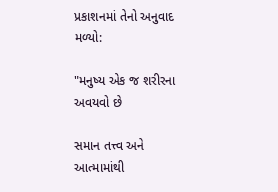પ્રકાશનમાં તેનો અનુવાદ મળ્યો:

"મનુષ્ય એક જ શરીરના અવયવો છે

સમાન તત્ત્વ અને આત્મામાંથી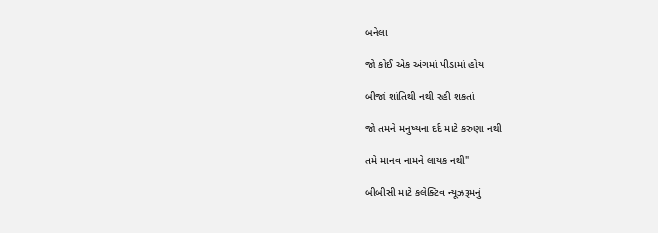બનેલા

જો કોઈ એક અંગમાં પીડામાં હોય

બીજાં શાંતિથી નથી રહી શકતાં

જો તમને મનુષ્યના દર્દ માટે કરુણા નથી

તમે માનવ નામને લાયક નથી"

બીબીસી માટે કલેક્ટિવ ન્યૂઝરૂમનું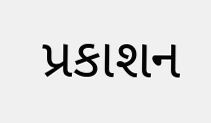પ્રકાશન